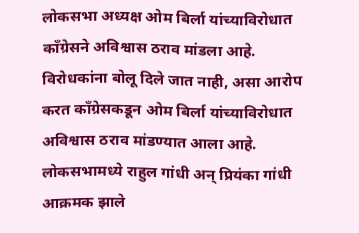लोकसभा अध्यक्ष ओम बिर्ला यांच्याविरोधात काँग्रेसने अविश्वास ठराव मांडला आहे. विरोधकांना बोलू दिले जात नाही, असा आरोप करत काँग्रेसकडून ओम बिर्ला यांच्याविरोधात अविश्वास ठराव मांडण्यात आला आहे. लोकसभामध्ये राहुल गांधी अन् प्रियंका गांधी आक्रमक झाले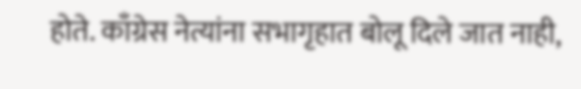होते. काँग्रेस नेत्यांना सभागृहात बोलू दिले जात नाही,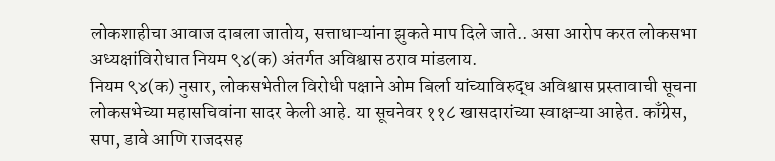लोकशाहीचा आवाज दाबला जातोय, सत्ताधाऱ्यांना झुकते माप दिले जाते.. असा आरोप करत लोकसभा अध्यक्षांविरोधात नियम ९४(क) अंतर्गत अविश्वास ठराव मांडलाय.
नियम ९४(क) नुसार, लोकसभेतील विरोधी पक्षाने ओम बिर्ला यांच्याविरुद्ध अविश्वास प्रस्तावाची सूचना लोकसभेच्या महासचिवांना सादर केली आहे. या सूचनेवर ११८ खासदारांच्या स्वाक्षऱ्या आहेत. काँग्रेस, सपा, डावे आणि राजदसह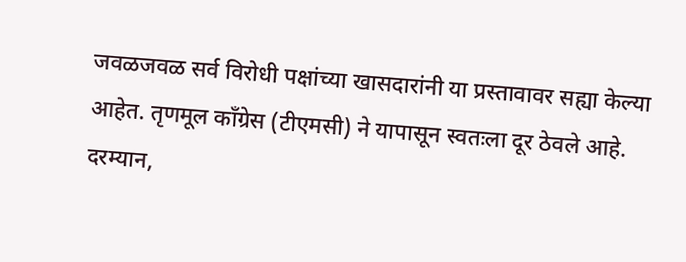जवळजवळ सर्व विरोधी पक्षांच्या खासदारांनी या प्रस्तावावर सह्या केल्या आहेत. तृणमूल काँग्रेस (टीएमसी) ने यापासून स्वतःला दूर ठेवले आहे. दरम्यान,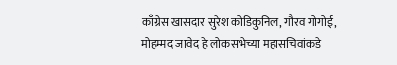काँग्रेस खासदार सुरेश कोडिकुनिल, गौरव गोगोई, मोहम्मद जावेद हे लोकसभेच्या महासचिवांकडे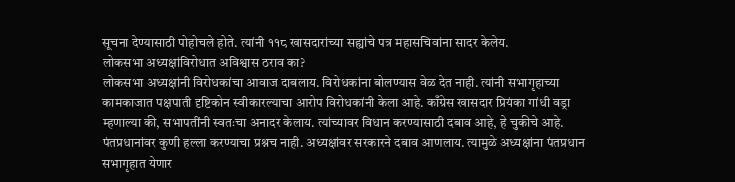सूचना देण्यासाठी पोहोचले होते. त्यांनी ११८ खासदारांच्या सह्यांचे पत्र महासचिवांना सादर केलेय.
लोकसभा अध्यक्षांविरोधात अविश्वास ठराव का?
लोकसभा अध्यक्षांनी विरोधकांचा आवाज दाबलाय. विरोधकांना बोलण्यास वेळ देत नाही. त्यांनी सभागृहाच्या कामकाजात पक्षपाती दृष्टिकोन स्वीकारल्याचा आरोप विरोधकांनी केला आहे. काँग्रेस खासदार प्रियंका गांधी वड्रा म्हणाल्या की, सभापतींनी स्वतःचा अनादर केलाय. त्यांच्यावर विधान करण्यासाठी दबाव आहे, हे चुकीचे आहे. पंतप्रधानांवर कुणी हल्ला करण्याचा प्रश्नच नाही. अध्यक्षांवर सरकारने दबाव आणलाय. त्यामुळे अध्यक्षांना पंतप्रधान सभागृहात येणार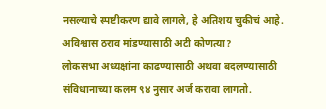नसल्याचे स्पष्टीकरण द्यावे लागले, हे अतिशय चुकीचं आहे.
अविश्वास ठराव मांडण्यासाठी अटी कोणत्या?
लोकसभा अध्यक्षांना काढण्यासाठी अथवा बदलण्यासाठी संविधानाच्या कलम ९४ नुसार अर्ज करावा लागतो.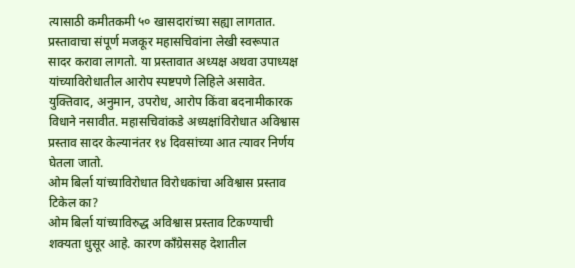त्यासाठी कमीतकमी ५० खासदारांच्या सह्या लागतात. प्रस्तावाचा संपूर्ण मजकूर महासचिवांना लेखी स्वरूपात सादर करावा लागतो. या प्रस्तावात अध्यक्ष अथवा उपाध्यक्ष यांच्याविरोधातील आरोप स्पष्टपणे लिहिले असावेत. युक्तिवाद, अनुमान, उपरोध, आरोप किंवा बदनामीकारक विधाने नसावीत. महासचिवांकडे अध्यक्षांविरोधात अविश्वास प्रस्ताव सादर केल्यानंतर १४ दिवसांच्या आत त्यावर निर्णय घेतला जातो.
ओम बिर्ला यांच्याविरोधात विरोधकांचा अविश्वास प्रस्ताव टिकेल का?
ओम बिर्ला यांच्याविरुद्ध अविश्वास प्रस्ताव टिकण्याची शक्यता धुसूर आहे. कारण काँग्रेससह देशातील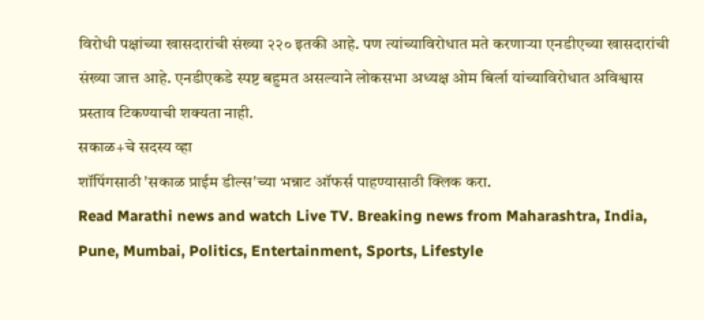विरोधी पक्षांच्या खासदारांची संख्या २२० इतकी आहे. पण त्यांच्याविरोधात मते करणाऱ्या एनडीएच्या खासदारांची संख्या जात्त आहे. एनडीएकडे स्पष्ट बहुमत असल्याने लोकसभा अध्यक्ष ओम बिर्ला यांच्याविरोधात अविश्वास प्रस्ताव टिकण्याची शक्यता नाही.
सकाळ+चे सदस्य व्हा
शॉपिंगसाठी 'सकाळ प्राईम डील्स'च्या भन्नाट ऑफर्स पाहण्यासाठी क्लिक करा.
Read Marathi news and watch Live TV. Breaking news from Maharashtra, India, Pune, Mumbai, Politics, Entertainment, Sports, Lifestyle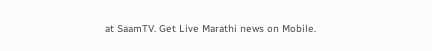at SaamTV. Get Live Marathi news on Mobile.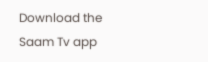Download the Saam Tv app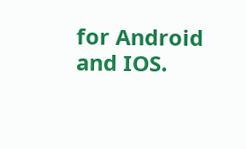for Android and IOS.